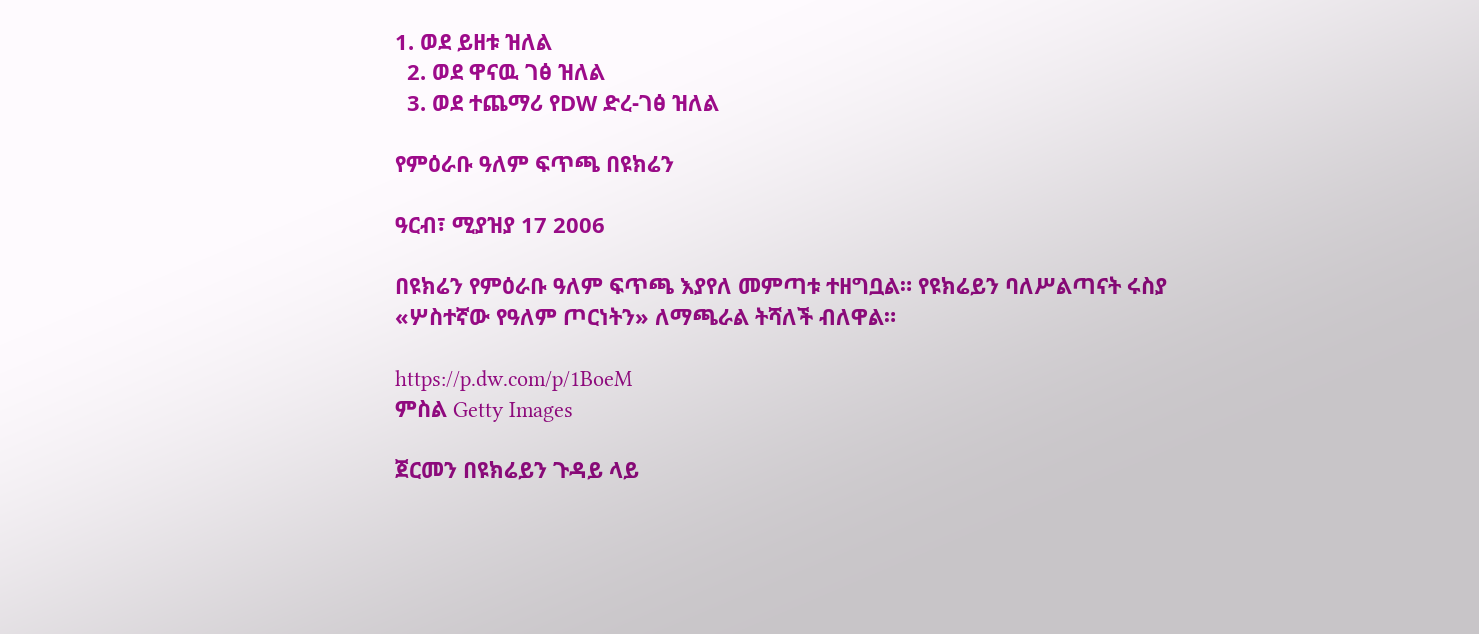1. ወደ ይዘቱ ዝለል
  2. ወደ ዋናዉ ገፅ ዝለል
  3. ወደ ተጨማሪ የDW ድረ-ገፅ ዝለል

የምዕራቡ ዓለም ፍጥጫ በዩክሬን

ዓርብ፣ ሚያዝያ 17 2006

በዩክሬን የምዕራቡ ዓለም ፍጥጫ እያየለ መምጣቱ ተዘግቧል። የዩክሬይን ባለሥልጣናት ሩስያ «ሦስተኛው የዓለም ጦርነትን» ለማጫራል ትሻለች ብለዋል።

https://p.dw.com/p/1BoeM
ምስል Getty Images

ጀርመን በዩክሬይን ጉዳይ ላይ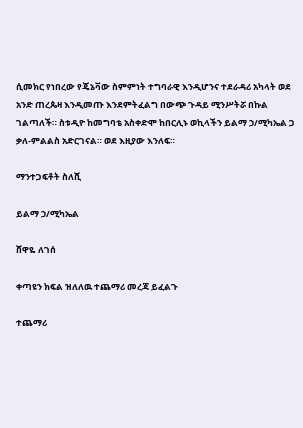ሲመክር የነበረው የጄኔቫው ስምምነት ተግባራዊ እንዲሆንና ተደራዳሪ አካላት ወደ አንድ ጠረጴዛ እንዲመጡ እንደምትፈልግ በውጭ ጉዳይ ሚንሥትሯ በኩል ገልጣለች። ስቱዲዮ ከመግባቴ አስቀድሞ ከበርሊኑ ወኪላችን ይልማ ኃ/ሚካኤል ጋ ቃለ-ምልልስ አድርገናል። ወደ እዚያው እንለፍ።

ማንተጋፍቶት ስለሺ

ይልማ ኃ/ሚካኤል

ሸዋዬ ለገሰ

ቀጣዩን ክፍል ዝለለዉ ተጨማሪ መረጃ ይፈልጉ

ተጨማሪ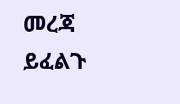መረጃ ይፈልጉ